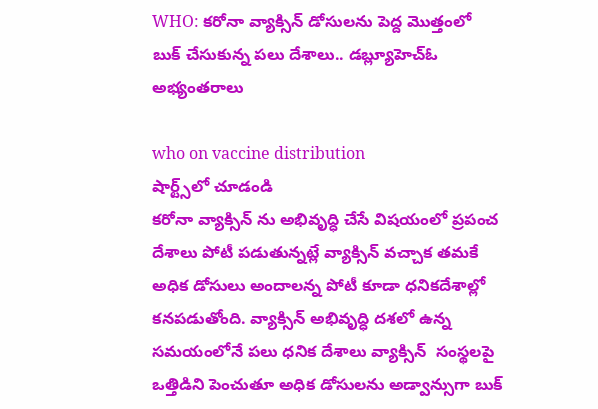WHO: కరోనా వ్యాక్సిన్ డోసులను పెద్ద మొత్తంలో బుక్ చేసుకున్న పలు దేశాలు.. డబ్ల్యూహెచ్‌ఓ అభ్యంతరాలు

who on vaccine distribution
షార్ట్స్‌లో చూడండి
కరోనా వ్యాక్సిన్ ను అభివృద్ధి చేసే విషయంలో ప్రపంచ దేశాలు పోటీ పడుతున్నట్లే వ్యాక్సిన్ వచ్చాక తమకే అధిక డోసులు అందాలన్న పోటీ కూడా ధనికదేశాల్లో కనపడుతోంది. వ్యాక్సిన్ అభివృద్ధి దశలో ఉన్న సమయంలోనే పలు ధనిక దేశాలు వ్యాక్సిన్  సంస్థలపై ఒత్తిడిని పెంచుతూ అధిక డోసులను అడ్వాన్సుగా బుక్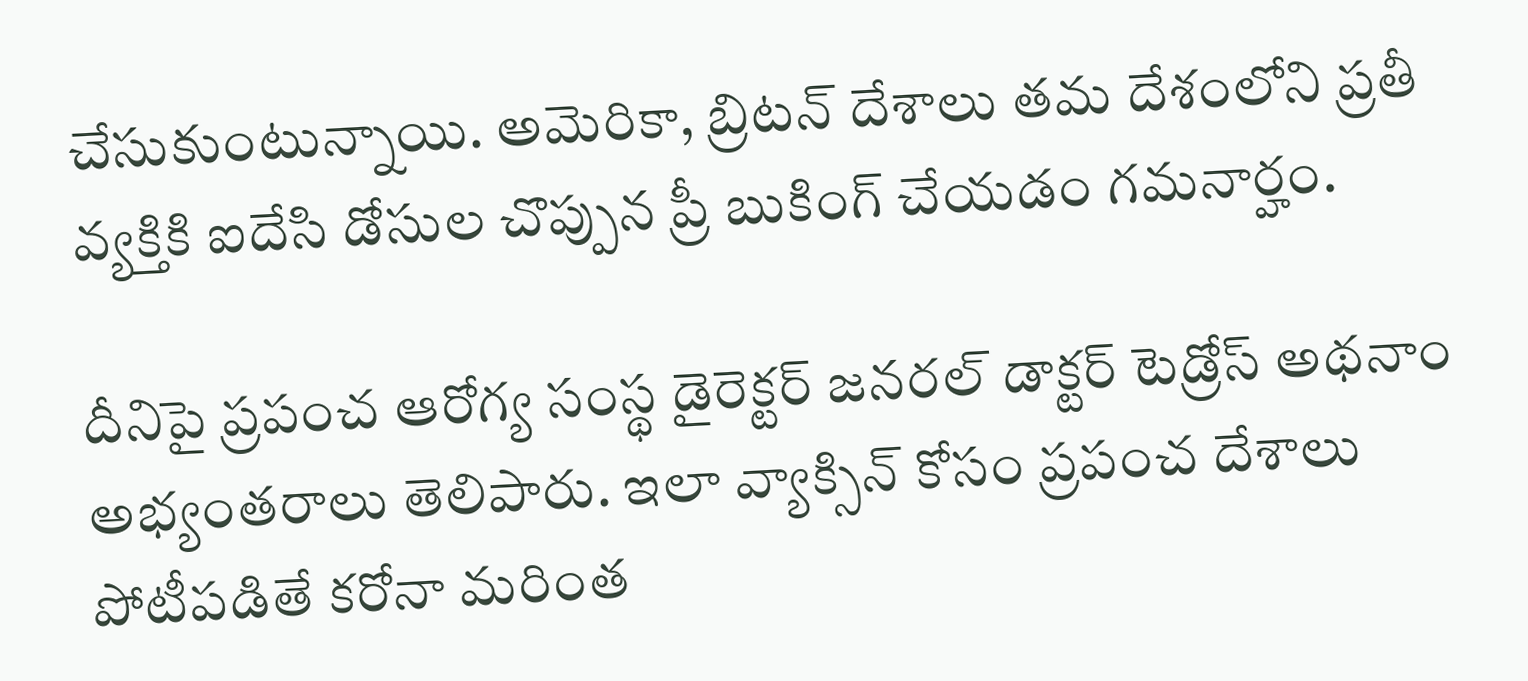చేసుకుంటున్నాయి. అమెరికా, బ్రిటన్ దేశాలు తమ దేశంలోని ప్రతీ వ్యక్తికి ఐదేసి డోసుల చొప్పున ప్రీ బుకింగ్ చేయడం గమనార్హం.

దీనిపై ప్రపంచ ఆరోగ్య సంస్థ డైరెక్టర్ జనరల్ డాక్టర్ టెడ్రోస్ అథనాం అభ్యంతరాలు తెలిపారు. ఇలా వ్యాక్సిన్ కోసం ప్రపంచ దేశాలు పోటీపడితే కరోనా మరింత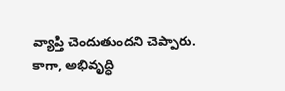వ్యాప్తి చెందుతుందని చెప్పారు. కాగా, అభివృద్ధి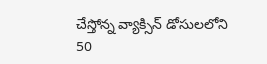చేస్తోన్న వ్యాక్సిన్ డోసులలోని 50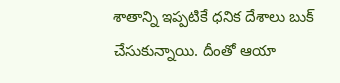శాతాన్ని ఇప్పటికే ధనిక దేశాలు బుక్ చేసుకున్నాయి. దీంతో ఆయా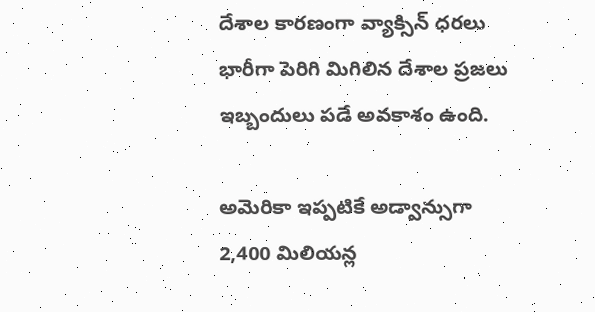దేశాల కారణంగా వ్యాక్సిన్ ధరలు భారీగా పెరిగి మిగిలిన దేశాల ప్రజలు ఇబ్బందులు పడే అవకాశం ఉంది.

అమెరికా ఇప్పటికే అడ్వాన్సుగా 2,400 మిలియన్ల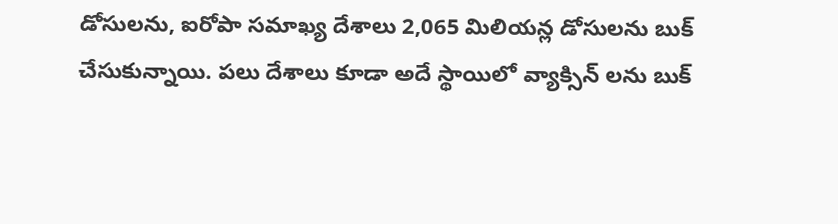డోసులను, ఐరోపా సమాఖ్య దేశాలు 2,065 మిలియన్ల డోసులను బుక్ చేసుకున్నాయి. పలు దేశాలు కూడా అదే స్థాయిలో వ్యాక్సిన్ లను బుక్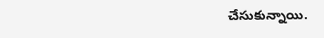చేసుకున్నాయి.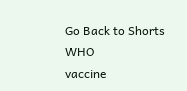Go Back to Shorts
WHO
vaccine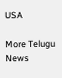USA

More Telugu News